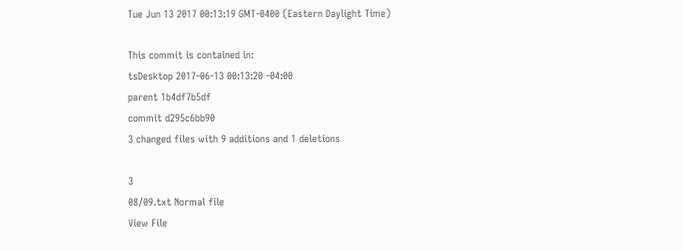Tue Jun 13 2017 00:13:19 GMT-0400 (Eastern Daylight Time)

This commit is contained in:
tsDesktop 2017-06-13 00:13:20 -04:00
parent 1b4df7b5df
commit d295c6bb90
3 changed files with 9 additions and 1 deletions

3
08/09.txt Normal file
View File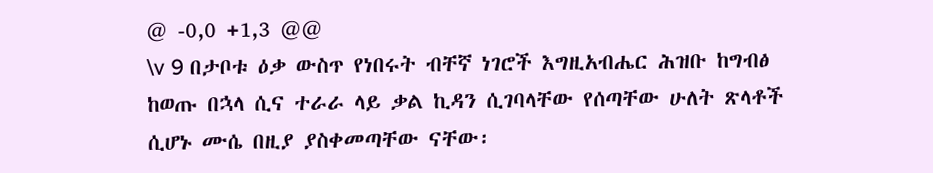@ -0,0 +1,3 @@
\v 9 በታቦቱ ዕቃ ውስጥ የነበሩት ብቸኛ ነገሮች እግዚአብሔር ሕዝቡ ከግብፅ ከወጡ በኋላ ሲና ተራራ ላይ ቃል ኪዳን ሲገባላቸው የሰጣቸው ሁለት ጽላቶች ሲሆኑ ሙሴ በዚያ ያስቀመጣቸው ናቸው፡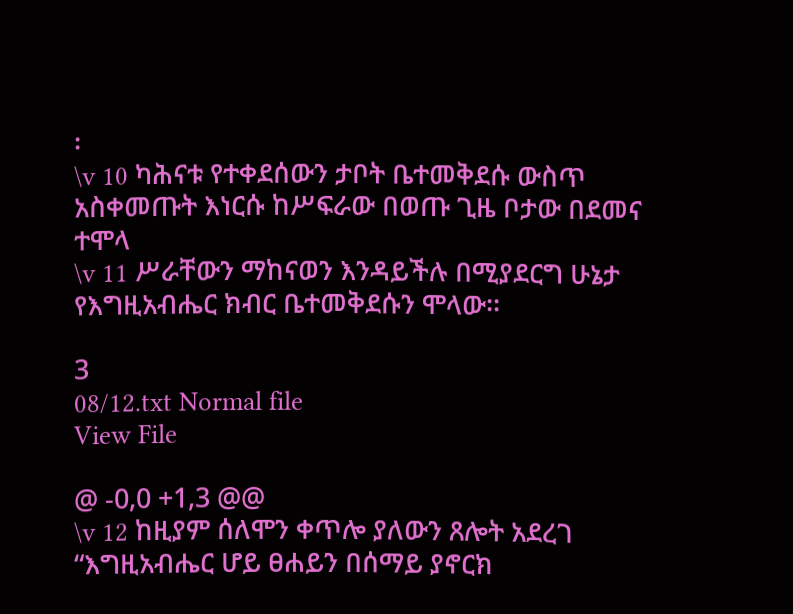፡
\v 10 ካሕናቱ የተቀደሰውን ታቦት ቤተመቅደሱ ውስጥ አስቀመጡት እነርሱ ከሥፍራው በወጡ ጊዜ ቦታው በደመና ተሞላ
\v 11 ሥራቸውን ማከናወን እንዳይችሉ በሚያደርግ ሁኔታ የእግዚአብሔር ክብር ቤተመቅደሱን ሞላው፡፡

3
08/12.txt Normal file
View File

@ -0,0 +1,3 @@
\v 12 ከዚያም ሰለሞን ቀጥሎ ያለውን ጸሎት አደረገ
“እግዚአብሔር ሆይ ፀሐይን በሰማይ ያኖርክ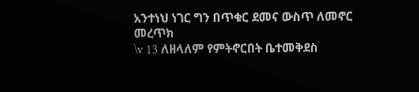አንተነህ ነገር ግን በጥቁር ደመና ውስጥ ለመኖር መረጥክ
\v 13 ለዘላለም የምትኖርበት ቤተመቅደስ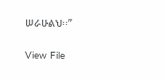ሠራሁልህ፡፡”

View File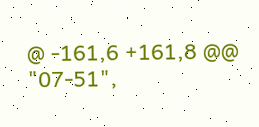@ -161,6 +161,8 @@
"07-51",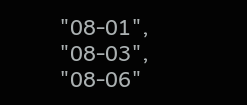"08-01",
"08-03",
"08-06"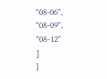"08-06",
"08-09",
"08-12"
]
}